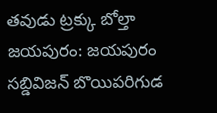తవుడు ట్రక్కు బోల్తా
జయపురం: జయపురం సబ్డివిజన్ బొయిపరిగుడ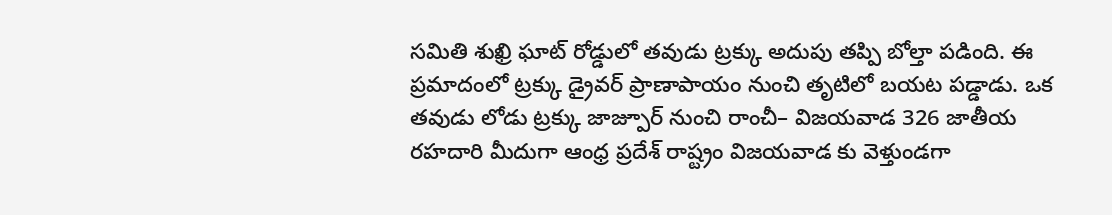సమితి శుఖ్రి ఘాట్ రోడ్డులో తవుడు ట్రక్కు అదుపు తప్పి బోల్తా పడింది. ఈ ప్రమాదంలో ట్రక్కు డ్రైవర్ ప్రాణాపాయం నుంచి తృటిలో బయట పడ్డాడు. ఒక తవుడు లోడు ట్రక్కు జాజ్పూర్ నుంచి రాంచీ– విజయవాడ 326 జాతీయ రహదారి మీదుగా ఆంధ్ర ప్రదేశ్ రాష్ట్రం విజయవాడ కు వెళ్తుండగా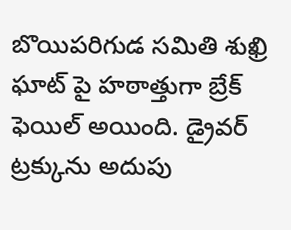బొయిపరిగుడ సమితి శుఖ్రి ఘాట్ పై హఠాత్తుగా బ్రేక్ ఫెయిల్ అయింది. డ్రైవర్ ట్రక్కును అదుపు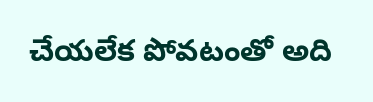చేయలేక పోవటంతో అది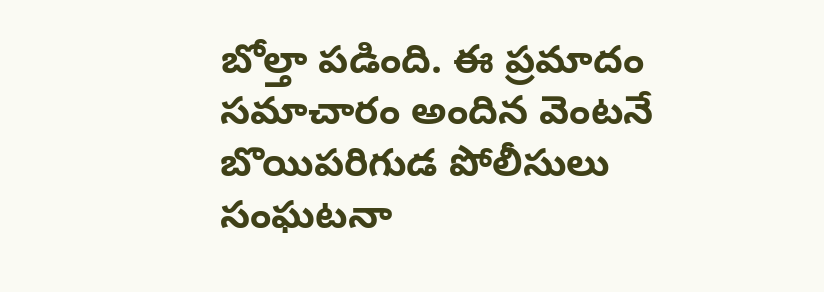బోల్తా పడింది. ఈ ప్రమాదం సమాచారం అందిన వెంటనే బొయిపరిగుడ పోలీసులు సంఘటనా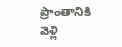ప్రాంతానికి వెళ్లి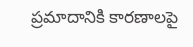ప్రమాదానికి కారణాలపై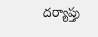దర్యాప్తు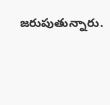జరుపుతున్నారు.